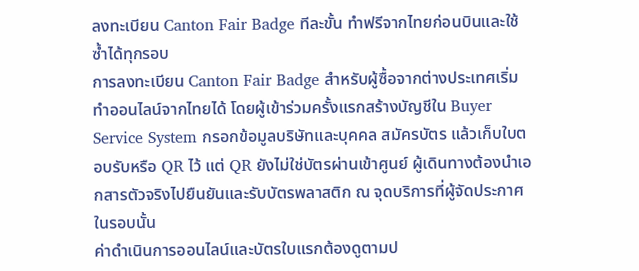ลงทะเบียน Canton Fair Badge ทีละขั้น ทำฟรีจากไทยก่อนบินและใช้ซ้ำได้ทุกรอบ
การลงทะเบียน Canton Fair Badge สำหรับผู้ซื้อจากต่างประเทศเริ่มทำออนไลน์จากไทยได้ โดยผู้เข้าร่วมครั้งแรกสร้างบัญชีใน Buyer Service System กรอกข้อมูลบริษัทและบุคคล สมัครบัตร แล้วเก็บใบตอบรับหรือ QR ไว้ แต่ QR ยังไม่ใช่บัตรผ่านเข้าศูนย์ ผู้เดินทางต้องนำเอกสารตัวจริงไปยืนยันและรับบัตรพลาสติก ณ จุดบริการที่ผู้จัดประกาศในรอบนั้น
ค่าดำเนินการออนไลน์และบัตรใบแรกต้องดูตามป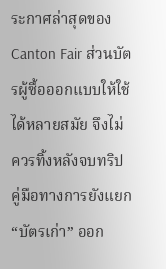ระกาศล่าสุดของ Canton Fair ส่วนบัตรผู้ซื้อออกแบบให้ใช้ได้หลายสมัย จึงไม่ควรทิ้งหลังจบทริป คู่มือทางการยังแยก “บัตรเก่า” ออก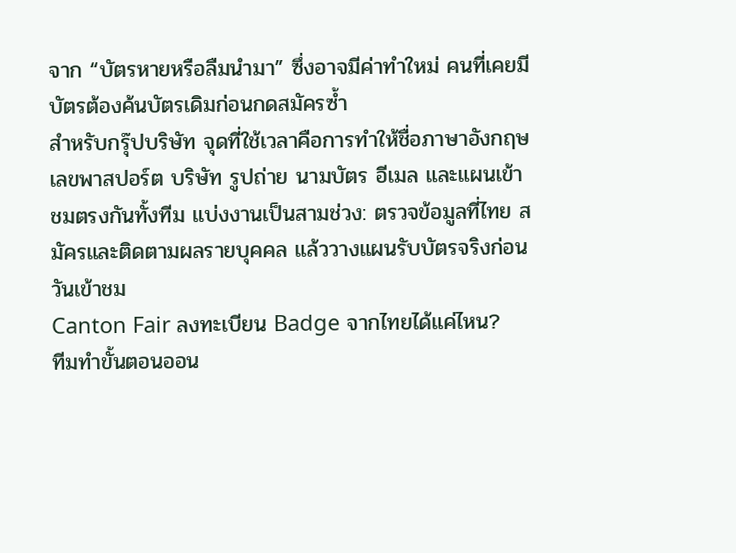จาก “บัตรหายหรือลืมนำมา” ซึ่งอาจมีค่าทำใหม่ คนที่เคยมีบัตรต้องค้นบัตรเดิมก่อนกดสมัครซ้ำ
สำหรับกรุ๊ปบริษัท จุดที่ใช้เวลาคือการทำให้ชื่อภาษาอังกฤษ เลขพาสปอร์ต บริษัท รูปถ่าย นามบัตร อีเมล และแผนเข้าชมตรงกันทั้งทีม แบ่งงานเป็นสามช่วง: ตรวจข้อมูลที่ไทย สมัครและติดตามผลรายบุคคล แล้ววางแผนรับบัตรจริงก่อนวันเข้าชม
Canton Fair ลงทะเบียน Badge จากไทยได้แค่ไหน?
ทีมทำขั้นตอนออน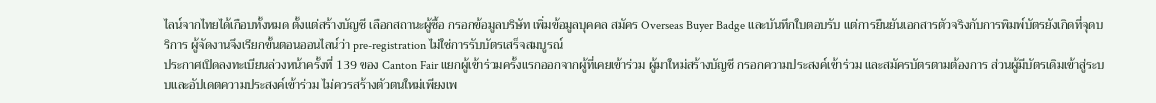ไลน์จากไทยได้เกือบทั้งหมด ตั้งแต่สร้างบัญชี เลือกสถานะผู้ซื้อ กรอกข้อมูลบริษัท เพิ่มข้อมูลบุคคล สมัคร Overseas Buyer Badge และบันทึกใบตอบรับ แต่การยืนยันเอกสารตัวจริงกับการพิมพ์บัตรยังเกิดที่จุดบริการ ผู้จัดงานจึงเรียกขั้นตอนออนไลน์ว่า pre-registration ไม่ใช่การรับบัตรเสร็จสมบูรณ์
ประกาศเปิดลงทะเบียนล่วงหน้าครั้งที่ 139 ของ Canton Fair แยกผู้เข้าร่วมครั้งแรกออกจากผู้ที่เคยเข้าร่วม ผู้มาใหม่สร้างบัญชี กรอกความประสงค์เข้าร่วม และสมัครบัตรตามต้องการ ส่วนผู้มีบัตรเดิมเข้าสู่ระบบและอัปเดตความประสงค์เข้าร่วม ไม่ควรสร้างตัวตนใหม่เพียงเพ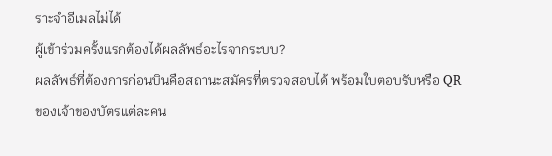ราะจำอีเมลไม่ได้
ผู้เข้าร่วมครั้งแรกต้องได้ผลลัพธ์อะไรจากระบบ?
ผลลัพธ์ที่ต้องการก่อนบินคือสถานะสมัครที่ตรวจสอบได้ พร้อมใบตอบรับหรือ QR ของเจ้าของบัตรแต่ละคน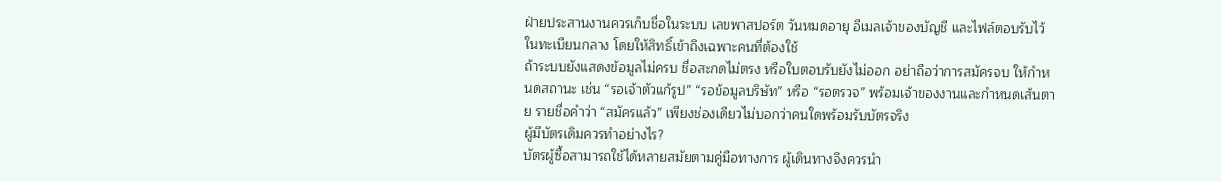ฝ่ายประสานงานควรเก็บชื่อในระบบ เลขพาสปอร์ต วันหมดอายุ อีเมลเจ้าของบัญชี และไฟล์ตอบรับไว้ในทะเบียนกลาง โดยให้สิทธิ์เข้าถึงเฉพาะคนที่ต้องใช้
ถ้าระบบยังแสดงข้อมูลไม่ครบ ชื่อสะกดไม่ตรง หรือใบตอบรับยังไม่ออก อย่าถือว่าการสมัครจบ ให้กำหนดสถานะ เช่น “รอเจ้าตัวแก้รูป” “รอข้อมูลบริษัท” หรือ “รอตรวจ” พร้อมเจ้าของงานและกำหนดเส้นตาย รายชื่อคำว่า “สมัครแล้ว” เพียงช่องเดียวไม่บอกว่าคนใดพร้อมรับบัตรจริง
ผู้มีบัตรเดิมควรทำอย่างไร?
บัตรผู้ซื้อสามารถใช้ได้หลายสมัยตามคู่มือทางการ ผู้เดินทางจึงควรนำ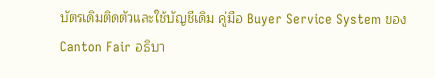บัตรเดิมติดตัวและใช้บัญชีเดิม คู่มือ Buyer Service System ของ Canton Fair อธิบา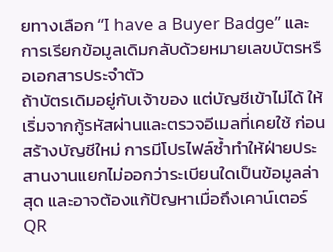ยทางเลือก “I have a Buyer Badge” และการเรียกข้อมูลเดิมกลับด้วยหมายเลขบัตรหรือเอกสารประจำตัว
ถ้าบัตรเดิมอยู่กับเจ้าของ แต่บัญชีเข้าไม่ได้ ให้เริ่มจากกู้รหัสผ่านและตรวจอีเมลที่เคยใช้ ก่อนสร้างบัญชีใหม่ การมีโปรไฟล์ซ้ำทำให้ฝ่ายประสานงานแยกไม่ออกว่าระเบียนใดเป็นข้อมูลล่าสุด และอาจต้องแก้ปัญหาเมื่อถึงเคาน์เตอร์
QR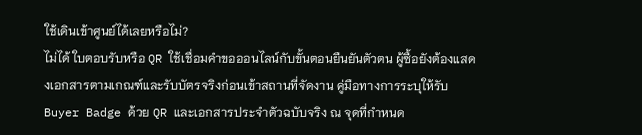ใช้เดินเข้าศูนย์ได้เลยหรือไม่?
ไม่ได้ ใบตอบรับหรือ QR ใช้เชื่อมคำขอออนไลน์กับขั้นตอนยืนยันตัวตน ผู้ซื้อยังต้องแสดงเอกสารตามเกณฑ์และรับบัตรจริงก่อนเข้าสถานที่จัดงาน คู่มือทางการระบุให้รับ Buyer Badge ด้วย QR และเอกสารประจำตัวฉบับจริง ณ จุดที่กำหนด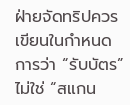ฝ่ายจัดทริปควรเขียนในกำหนดการว่า “รับบัตร” ไม่ใช่ “สแกน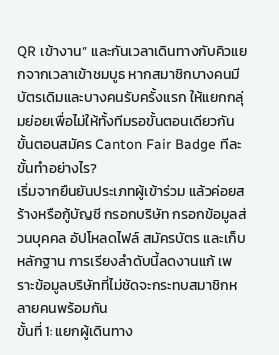QR เข้างาน” และกันเวลาเดินทางกับคิวแยกจากเวลาเข้าชมบูธ หากสมาชิกบางคนมีบัตรเดิมและบางคนรับครั้งแรก ให้แยกกลุ่มย่อยเพื่อไม่ให้ทั้งทีมรอขั้นตอนเดียวกัน
ขั้นตอนสมัคร Canton Fair Badge ทีละขั้นทำอย่างไร?
เริ่มจากยืนยันประเภทผู้เข้าร่วม แล้วค่อยสร้างหรือกู้บัญชี กรอกบริษัท กรอกข้อมูลส่วนบุคคล อัปโหลดไฟล์ สมัครบัตร และเก็บหลักฐาน การเรียงลำดับนี้ลดงานแก้ เพราะข้อมูลบริษัทที่ไม่ชัดจะกระทบสมาชิกหลายคนพร้อมกัน
ขั้นที่ 1: แยกผู้เดินทาง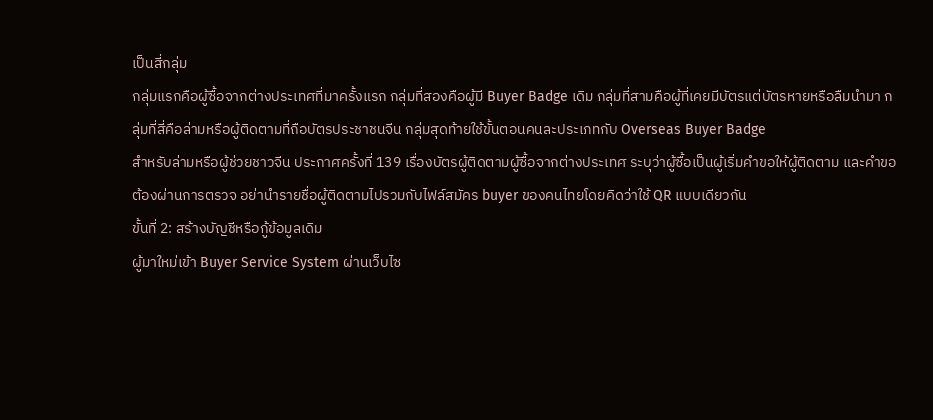เป็นสี่กลุ่ม
กลุ่มแรกคือผู้ซื้อจากต่างประเทศที่มาครั้งแรก กลุ่มที่สองคือผู้มี Buyer Badge เดิม กลุ่มที่สามคือผู้ที่เคยมีบัตรแต่บัตรหายหรือลืมนำมา กลุ่มที่สี่คือล่ามหรือผู้ติดตามที่ถือบัตรประชาชนจีน กลุ่มสุดท้ายใช้ขั้นตอนคนละประเภทกับ Overseas Buyer Badge
สำหรับล่ามหรือผู้ช่วยชาวจีน ประกาศครั้งที่ 139 เรื่องบัตรผู้ติดตามผู้ซื้อจากต่างประเทศ ระบุว่าผู้ซื้อเป็นผู้เริ่มคำขอให้ผู้ติดตาม และคำขอต้องผ่านการตรวจ อย่านำรายชื่อผู้ติดตามไปรวมกับไฟล์สมัคร buyer ของคนไทยโดยคิดว่าใช้ QR แบบเดียวกัน
ขั้นที่ 2: สร้างบัญชีหรือกู้ข้อมูลเดิม
ผู้มาใหม่เข้า Buyer Service System ผ่านเว็บไซ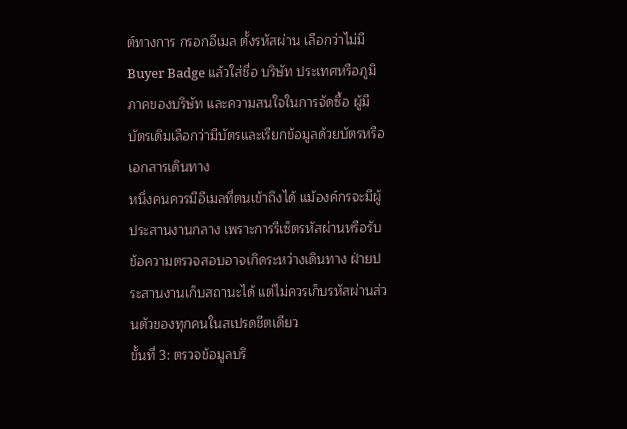ต์ทางการ กรอกอีเมล ตั้งรหัสผ่าน เลือกว่าไม่มี Buyer Badge แล้วใส่ชื่อ บริษัท ประเทศหรือภูมิภาคของบริษัท และความสนใจในการจัดซื้อ ผู้มีบัตรเดิมเลือกว่ามีบัตรและเรียกข้อมูลด้วยบัตรหรือเอกสารเดินทาง
หนึ่งคนควรมีอีเมลที่ตนเข้าถึงได้ แม้องค์กรจะมีผู้ประสานงานกลาง เพราะการรีเซ็ตรหัสผ่านหรือรับข้อความตรวจสอบอาจเกิดระหว่างเดินทาง ฝ่ายประสานงานเก็บสถานะได้ แต่ไม่ควรเก็บรหัสผ่านส่วนตัวของทุกคนในสเปรดชีตเดียว
ขั้นที่ 3: ตรวจข้อมูลบริ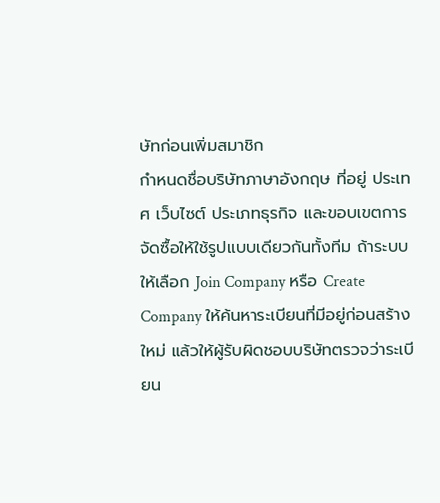ษัทก่อนเพิ่มสมาชิก
กำหนดชื่อบริษัทภาษาอังกฤษ ที่อยู่ ประเทศ เว็บไซต์ ประเภทธุรกิจ และขอบเขตการจัดซื้อให้ใช้รูปแบบเดียวกันทั้งทีม ถ้าระบบให้เลือก Join Company หรือ Create Company ให้ค้นหาระเบียนที่มีอยู่ก่อนสร้างใหม่ แล้วให้ผู้รับผิดชอบบริษัทตรวจว่าระเบียน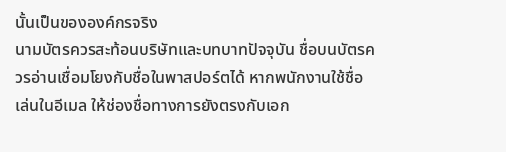นั้นเป็นขององค์กรจริง
นามบัตรควรสะท้อนบริษัทและบทบาทปัจจุบัน ชื่อบนบัตรควรอ่านเชื่อมโยงกับชื่อในพาสปอร์ตได้ หากพนักงานใช้ชื่อเล่นในอีเมล ให้ช่องชื่อทางการยังตรงกับเอก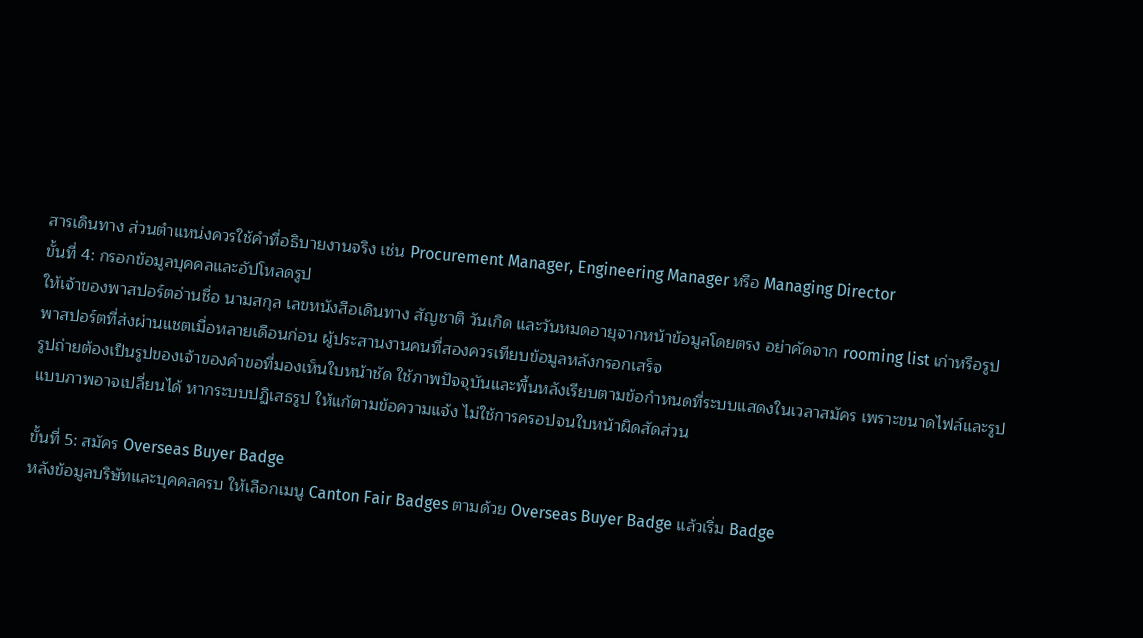สารเดินทาง ส่วนตำแหน่งควรใช้คำที่อธิบายงานจริง เช่น Procurement Manager, Engineering Manager หรือ Managing Director
ขั้นที่ 4: กรอกข้อมูลบุคคลและอัปโหลดรูป
ให้เจ้าของพาสปอร์ตอ่านชื่อ นามสกุล เลขหนังสือเดินทาง สัญชาติ วันเกิด และวันหมดอายุจากหน้าข้อมูลโดยตรง อย่าคัดจาก rooming list เก่าหรือรูปพาสปอร์ตที่ส่งผ่านแชตเมื่อหลายเดือนก่อน ผู้ประสานงานคนที่สองควรเทียบข้อมูลหลังกรอกเสร็จ
รูปถ่ายต้องเป็นรูปของเจ้าของคำขอที่มองเห็นใบหน้าชัด ใช้ภาพปัจจุบันและพื้นหลังเรียบตามข้อกำหนดที่ระบบแสดงในเวลาสมัคร เพราะขนาดไฟล์และรูปแบบภาพอาจเปลี่ยนได้ หากระบบปฏิเสธรูป ให้แก้ตามข้อความแจ้ง ไม่ใช้การครอปจนใบหน้าผิดสัดส่วน

ขั้นที่ 5: สมัคร Overseas Buyer Badge
หลังข้อมูลบริษัทและบุคคลครบ ให้เลือกเมนู Canton Fair Badges ตามด้วย Overseas Buyer Badge แล้วเริ่ม Badge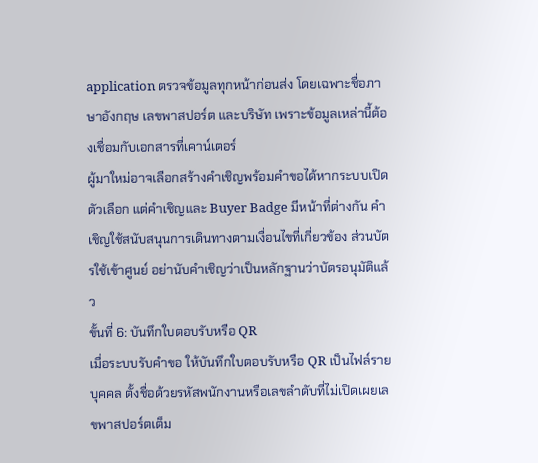application ตรวจข้อมูลทุกหน้าก่อนส่ง โดยเฉพาะชื่อภาษาอังกฤษ เลขพาสปอร์ต และบริษัท เพราะข้อมูลเหล่านี้ต้องเชื่อมกับเอกสารที่เคาน์เตอร์
ผู้มาใหม่อาจเลือกสร้างคำเชิญพร้อมคำขอได้หากระบบเปิดตัวเลือก แต่คำเชิญและ Buyer Badge มีหน้าที่ต่างกัน คำเชิญใช้สนับสนุนการเดินทางตามเงื่อนไขที่เกี่ยวข้อง ส่วนบัตรใช้เข้าศูนย์ อย่านับคำเชิญว่าเป็นหลักฐานว่าบัตรอนุมัติแล้ว
ขั้นที่ 6: บันทึกใบตอบรับหรือ QR
เมื่อระบบรับคำขอ ให้บันทึกใบตอบรับหรือ QR เป็นไฟล์รายบุคคล ตั้งชื่อด้วยรหัสพนักงานหรือเลขลำดับที่ไม่เปิดเผยเลขพาสปอร์ตเต็ม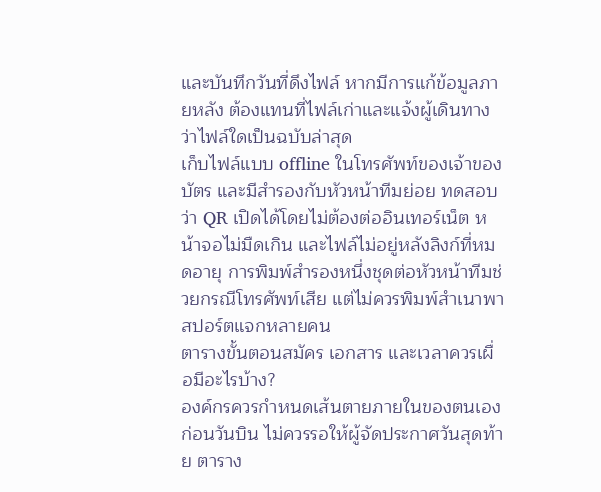และบันทึกวันที่ดึงไฟล์ หากมีการแก้ข้อมูลภายหลัง ต้องแทนที่ไฟล์เก่าและแจ้งผู้เดินทางว่าไฟล์ใดเป็นฉบับล่าสุด
เก็บไฟล์แบบ offline ในโทรศัพท์ของเจ้าของบัตร และมีสำรองกับหัวหน้าทีมย่อย ทดสอบว่า QR เปิดได้โดยไม่ต้องต่ออินเทอร์เน็ต หน้าจอไม่มืดเกิน และไฟล์ไม่อยู่หลังลิงก์ที่หมดอายุ การพิมพ์สำรองหนึ่งชุดต่อหัวหน้าทีมช่วยกรณีโทรศัพท์เสีย แต่ไม่ควรพิมพ์สำเนาพาสปอร์ตแจกหลายคน
ตารางขั้นตอนสมัคร เอกสาร และเวลาควรเผื่อมีอะไรบ้าง?
องค์กรควรกำหนดเส้นตายภายในของตนเองก่อนวันบิน ไม่ควรรอให้ผู้จัดประกาศวันสุดท้าย ตาราง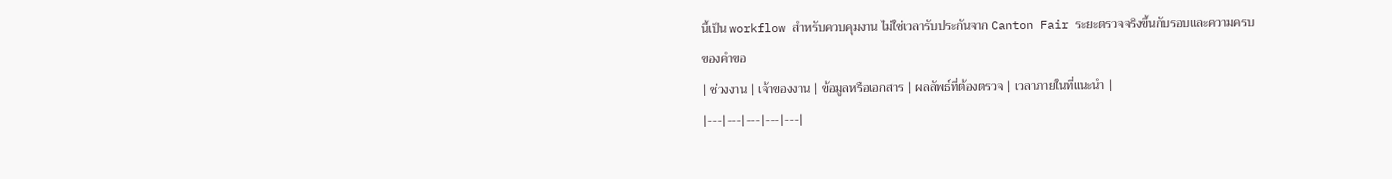นี้เป็น workflow สำหรับควบคุมงาน ไม่ใช่เวลารับประกันจาก Canton Fair ระยะตรวจจริงขึ้นกับรอบและความครบของคำขอ
| ช่วงงาน | เจ้าของงาน | ข้อมูลหรือเอกสาร | ผลลัพธ์ที่ต้องตรวจ | เวลาภายในที่แนะนำ |
|---|---|---|---|---|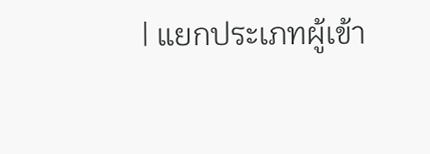| แยกประเภทผู้เข้า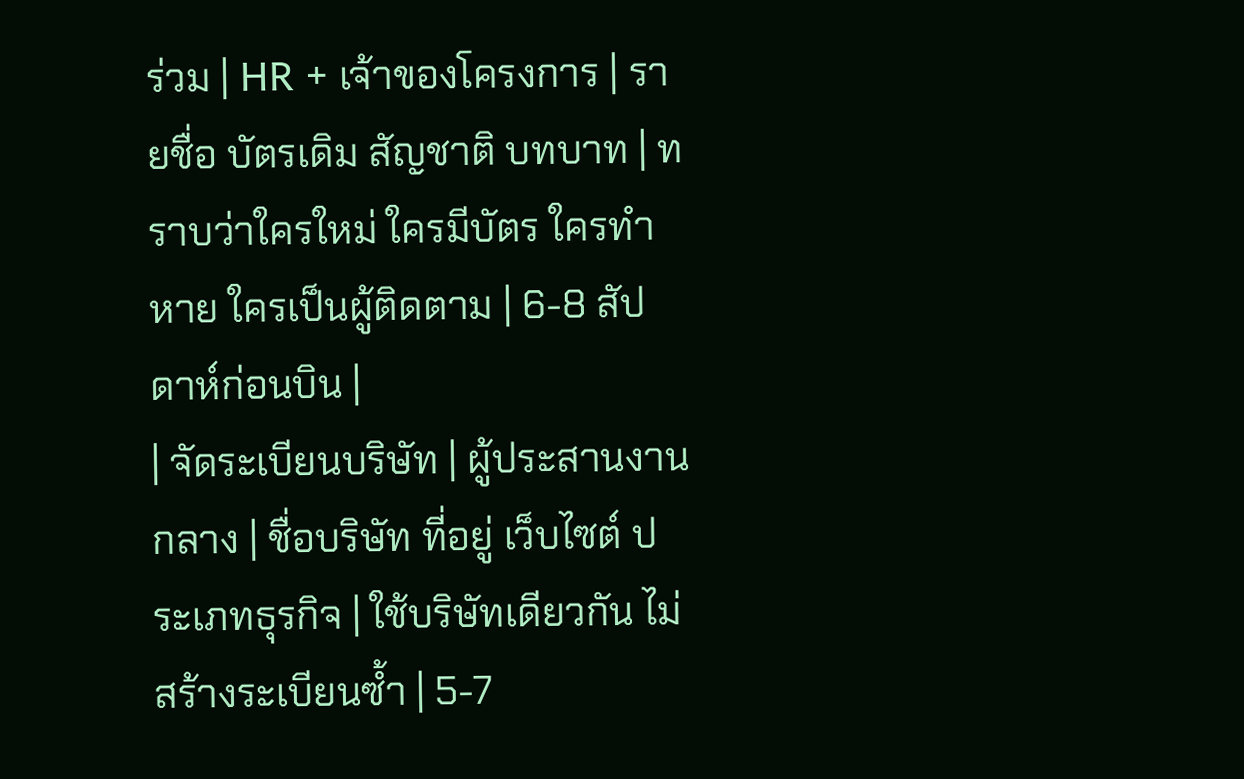ร่วม | HR + เจ้าของโครงการ | รายชื่อ บัตรเดิม สัญชาติ บทบาท | ทราบว่าใครใหม่ ใครมีบัตร ใครทำหาย ใครเป็นผู้ติดตาม | 6-8 สัปดาห์ก่อนบิน |
| จัดระเบียนบริษัท | ผู้ประสานงานกลาง | ชื่อบริษัท ที่อยู่ เว็บไซต์ ประเภทธุรกิจ | ใช้บริษัทเดียวกัน ไม่สร้างระเบียนซ้ำ | 5-7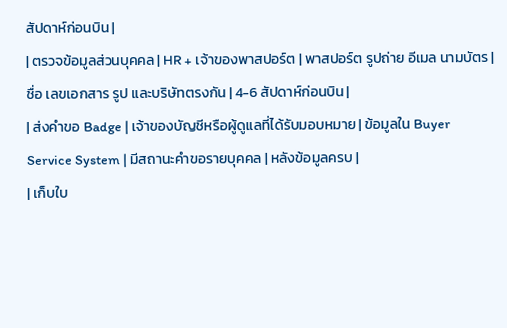สัปดาห์ก่อนบิน |
| ตรวจข้อมูลส่วนบุคคล | HR + เจ้าของพาสปอร์ต | พาสปอร์ต รูปถ่าย อีเมล นามบัตร | ชื่อ เลขเอกสาร รูป และบริษัทตรงกัน | 4-6 สัปดาห์ก่อนบิน |
| ส่งคำขอ Badge | เจ้าของบัญชีหรือผู้ดูแลที่ได้รับมอบหมาย | ข้อมูลใน Buyer Service System | มีสถานะคำขอรายบุคคล | หลังข้อมูลครบ |
| เก็บใบ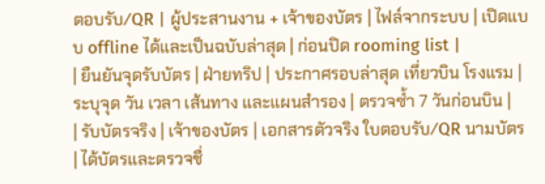ตอบรับ/QR | ผู้ประสานงาน + เจ้าของบัตร | ไฟล์จากระบบ | เปิดแบบ offline ได้และเป็นฉบับล่าสุด | ก่อนปิด rooming list |
| ยืนยันจุดรับบัตร | ฝ่ายทริป | ประกาศรอบล่าสุด เที่ยวบิน โรงแรม | ระบุจุด วัน เวลา เส้นทาง และแผนสำรอง | ตรวจซ้ำ 7 วันก่อนบิน |
| รับบัตรจริง | เจ้าของบัตร | เอกสารตัวจริง ใบตอบรับ/QR นามบัตร | ได้บัตรและตรวจชื่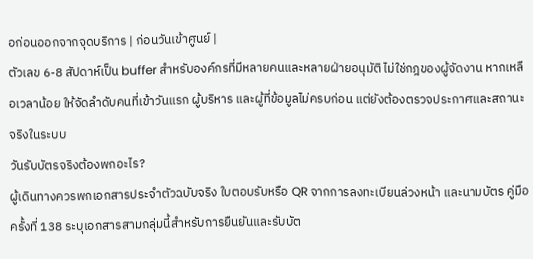อก่อนออกจากจุดบริการ | ก่อนวันเข้าศูนย์ |
ตัวเลข 6-8 สัปดาห์เป็น buffer สำหรับองค์กรที่มีหลายคนและหลายฝ่ายอนุมัติ ไม่ใช่กฎของผู้จัดงาน หากเหลือเวลาน้อย ให้จัดลำดับคนที่เข้าวันแรก ผู้บริหาร และผู้ที่ข้อมูลไม่ครบก่อน แต่ยังต้องตรวจประกาศและสถานะจริงในระบบ
วันรับบัตรจริงต้องพกอะไร?
ผู้เดินทางควรพกเอกสารประจำตัวฉบับจริง ใบตอบรับหรือ QR จากการลงทะเบียนล่วงหน้า และนามบัตร คู่มือครั้งที่ 138 ระบุเอกสารสามกลุ่มนี้สำหรับการยืนยันและรับบัต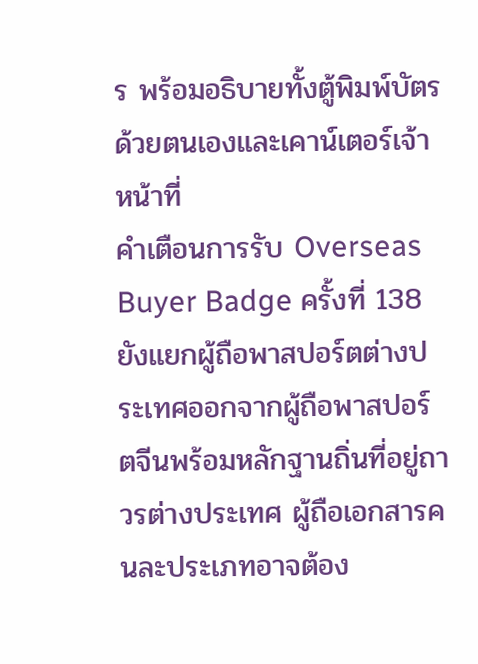ร พร้อมอธิบายทั้งตู้พิมพ์บัตรด้วยตนเองและเคาน์เตอร์เจ้าหน้าที่
คำเตือนการรับ Overseas Buyer Badge ครั้งที่ 138 ยังแยกผู้ถือพาสปอร์ตต่างประเทศออกจากผู้ถือพาสปอร์ตจีนพร้อมหลักฐานถิ่นที่อยู่ถาวรต่างประเทศ ผู้ถือเอกสารคนละประเภทอาจต้อง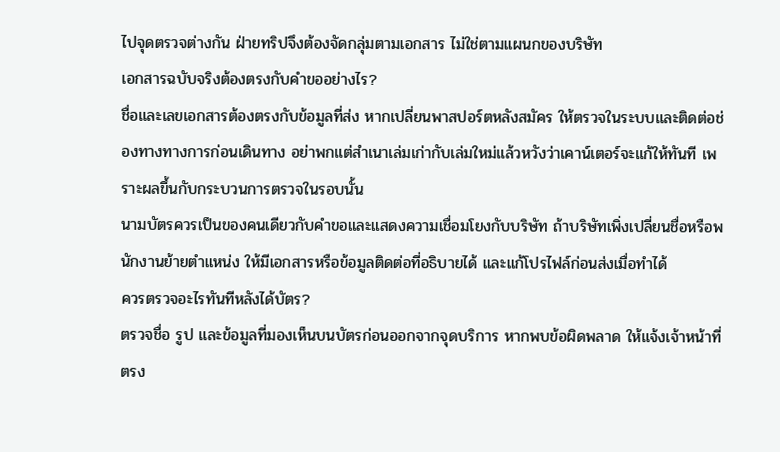ไปจุดตรวจต่างกัน ฝ่ายทริปจึงต้องจัดกลุ่มตามเอกสาร ไม่ใช่ตามแผนกของบริษัท
เอกสารฉบับจริงต้องตรงกับคำขออย่างไร?
ชื่อและเลขเอกสารต้องตรงกับข้อมูลที่ส่ง หากเปลี่ยนพาสปอร์ตหลังสมัคร ให้ตรวจในระบบและติดต่อช่องทางทางการก่อนเดินทาง อย่าพกแต่สำเนาเล่มเก่ากับเล่มใหม่แล้วหวังว่าเคาน์เตอร์จะแก้ให้ทันที เพราะผลขึ้นกับกระบวนการตรวจในรอบนั้น
นามบัตรควรเป็นของคนเดียวกับคำขอและแสดงความเชื่อมโยงกับบริษัท ถ้าบริษัทเพิ่งเปลี่ยนชื่อหรือพนักงานย้ายตำแหน่ง ให้มีเอกสารหรือข้อมูลติดต่อที่อธิบายได้ และแก้โปรไฟล์ก่อนส่งเมื่อทำได้
ควรตรวจอะไรทันทีหลังได้บัตร?
ตรวจชื่อ รูป และข้อมูลที่มองเห็นบนบัตรก่อนออกจากจุดบริการ หากพบข้อผิดพลาด ให้แจ้งเจ้าหน้าที่ตรง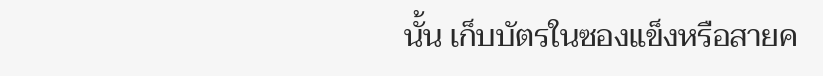นั้น เก็บบัตรในซองแข็งหรือสายค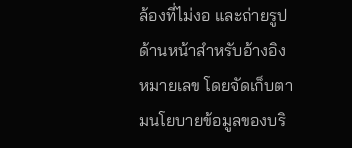ล้องที่ไม่งอ และถ่ายรูปด้านหน้าสำหรับอ้างอิงหมายเลข โดยจัดเก็บตามนโยบายข้อมูลของบริ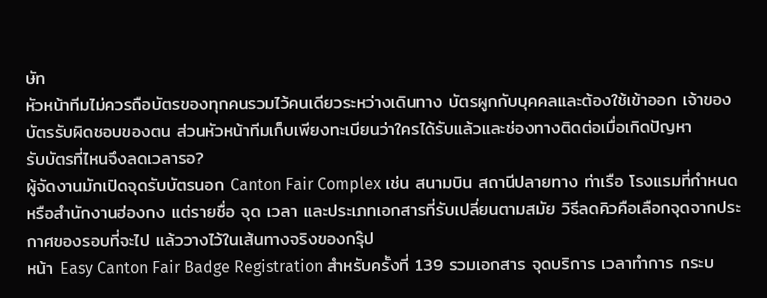ษัท
หัวหน้าทีมไม่ควรถือบัตรของทุกคนรวมไว้คนเดียวระหว่างเดินทาง บัตรผูกกับบุคคลและต้องใช้เข้าออก เจ้าของบัตรรับผิดชอบของตน ส่วนหัวหน้าทีมเก็บเพียงทะเบียนว่าใครได้รับแล้วและช่องทางติดต่อเมื่อเกิดปัญหา
รับบัตรที่ไหนจึงลดเวลารอ?
ผู้จัดงานมักเปิดจุดรับบัตรนอก Canton Fair Complex เช่น สนามบิน สถานีปลายทาง ท่าเรือ โรงแรมที่กำหนด หรือสำนักงานฮ่องกง แต่รายชื่อ จุด เวลา และประเภทเอกสารที่รับเปลี่ยนตามสมัย วิธีลดคิวคือเลือกจุดจากประกาศของรอบที่จะไป แล้ววางไว้ในเส้นทางจริงของกรุ๊ป
หน้า Easy Canton Fair Badge Registration สำหรับครั้งที่ 139 รวมเอกสาร จุดบริการ เวลาทำการ กระบ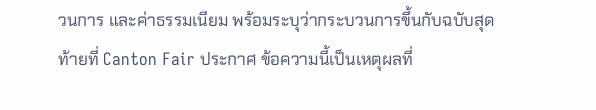วนการ และค่าธรรมเนียม พร้อมระบุว่ากระบวนการขึ้นกับฉบับสุดท้ายที่ Canton Fair ประกาศ ข้อความนี้เป็นเหตุผลที่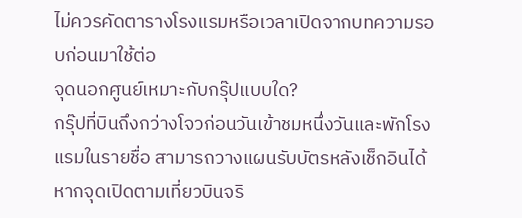ไม่ควรคัดตารางโรงแรมหรือเวลาเปิดจากบทความรอบก่อนมาใช้ต่อ
จุดนอกศูนย์เหมาะกับกรุ๊ปแบบใด?
กรุ๊ปที่บินถึงกว่างโจวก่อนวันเข้าชมหนึ่งวันและพักโรงแรมในรายชื่อ สามารถวางแผนรับบัตรหลังเช็กอินได้ หากจุดเปิดตามเที่ยวบินจริ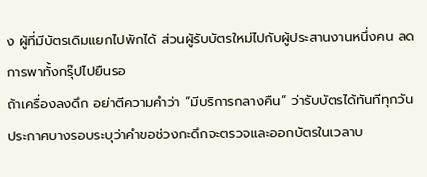ง ผู้ที่มีบัตรเดิมแยกไปพักได้ ส่วนผู้รับบัตรใหม่ไปกับผู้ประสานงานหนึ่งคน ลดการพาทั้งกรุ๊ปไปยืนรอ
ถ้าเครื่องลงดึก อย่าตีความคำว่า “มีบริการกลางคืน” ว่ารับบัตรได้ทันทีทุกวัน ประกาศบางรอบระบุว่าคำขอช่วงกะดึกจะตรวจและออกบัตรในเวลาบ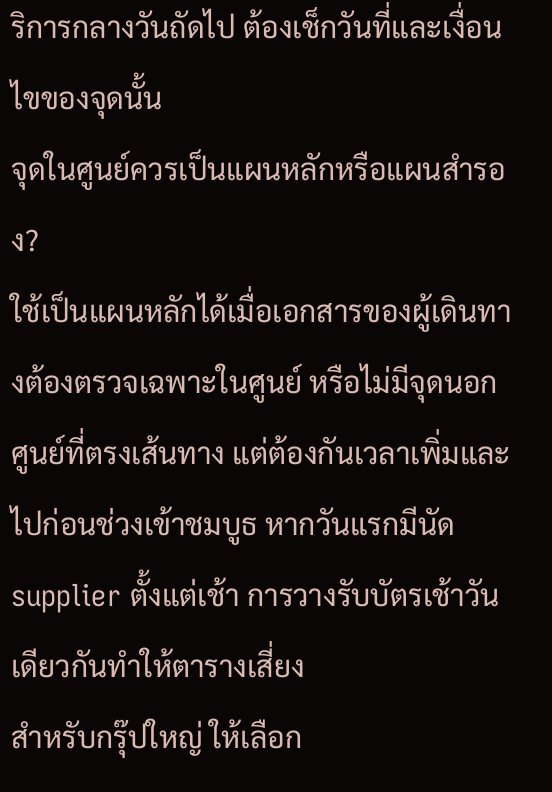ริการกลางวันถัดไป ต้องเช็กวันที่และเงื่อนไขของจุดนั้น
จุดในศูนย์ควรเป็นแผนหลักหรือแผนสำรอง?
ใช้เป็นแผนหลักได้เมื่อเอกสารของผู้เดินทางต้องตรวจเฉพาะในศูนย์ หรือไม่มีจุดนอกศูนย์ที่ตรงเส้นทาง แต่ต้องกันเวลาเพิ่มและไปก่อนช่วงเข้าชมบูธ หากวันแรกมีนัด supplier ตั้งแต่เช้า การวางรับบัตรเช้าวันเดียวกันทำให้ตารางเสี่ยง
สำหรับกรุ๊ปใหญ่ ให้เลือก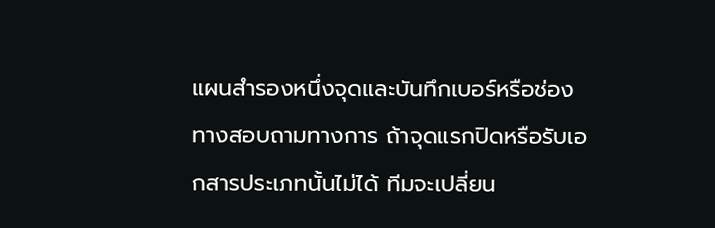แผนสำรองหนึ่งจุดและบันทึกเบอร์หรือช่องทางสอบถามทางการ ถ้าจุดแรกปิดหรือรับเอกสารประเภทนั้นไม่ได้ ทีมจะเปลี่ยน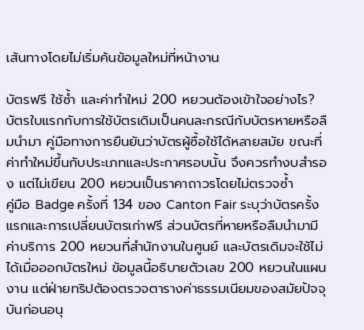เส้นทางโดยไม่เริ่มค้นข้อมูลใหม่ที่หน้างาน

บัตรฟรี ใช้ซ้ำ และค่าทำใหม่ 200 หยวนต้องเข้าใจอย่างไร?
บัตรใบแรกกับการใช้บัตรเดิมเป็นคนละกรณีกับบัตรหายหรือลืมนำมา คู่มือทางการยืนยันว่าบัตรผู้ซื้อใช้ได้หลายสมัย ขณะที่ค่าทำใหม่ขึ้นกับประเภทและประกาศรอบนั้น จึงควรทำงบสำรอง แต่ไม่เขียน 200 หยวนเป็นราคาถาวรโดยไม่ตรวจซ้ำ
คู่มือ Badge ครั้งที่ 134 ของ Canton Fair ระบุว่าบัตรครั้งแรกและการเปลี่ยนบัตรเก่าฟรี ส่วนบัตรที่หายหรือลืมนำมามีค่าบริการ 200 หยวนที่สำนักงานในศูนย์ และบัตรเดิมจะใช้ไม่ได้เมื่อออกบัตรใหม่ ข้อมูลนี้อธิบายตัวเลข 200 หยวนในแผนงาน แต่ฝ่ายทริปต้องตรวจตารางค่าธรรมเนียมของสมัยปัจจุบันก่อนอนุ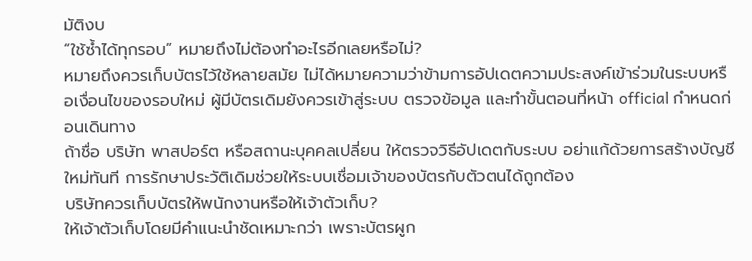มัติงบ
“ใช้ซ้ำได้ทุกรอบ” หมายถึงไม่ต้องทำอะไรอีกเลยหรือไม่?
หมายถึงควรเก็บบัตรไว้ใช้หลายสมัย ไม่ได้หมายความว่าข้ามการอัปเดตความประสงค์เข้าร่วมในระบบหรือเงื่อนไขของรอบใหม่ ผู้มีบัตรเดิมยังควรเข้าสู่ระบบ ตรวจข้อมูล และทำขั้นตอนที่หน้า official กำหนดก่อนเดินทาง
ถ้าชื่อ บริษัท พาสปอร์ต หรือสถานะบุคคลเปลี่ยน ให้ตรวจวิธีอัปเดตกับระบบ อย่าแก้ด้วยการสร้างบัญชีใหม่ทันที การรักษาประวัติเดิมช่วยให้ระบบเชื่อมเจ้าของบัตรกับตัวตนได้ถูกต้อง
บริษัทควรเก็บบัตรให้พนักงานหรือให้เจ้าตัวเก็บ?
ให้เจ้าตัวเก็บโดยมีคำแนะนำชัดเหมาะกว่า เพราะบัตรผูก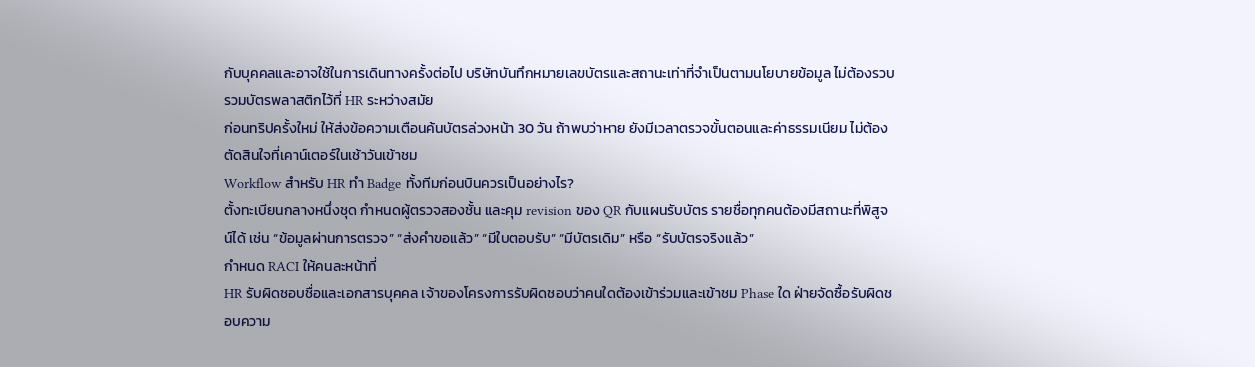กับบุคคลและอาจใช้ในการเดินทางครั้งต่อไป บริษัทบันทึกหมายเลขบัตรและสถานะเท่าที่จำเป็นตามนโยบายข้อมูล ไม่ต้องรวบรวมบัตรพลาสติกไว้ที่ HR ระหว่างสมัย
ก่อนทริปครั้งใหม่ ให้ส่งข้อความเตือนค้นบัตรล่วงหน้า 30 วัน ถ้าพบว่าหาย ยังมีเวลาตรวจขั้นตอนและค่าธรรมเนียม ไม่ต้องตัดสินใจที่เคาน์เตอร์ในเช้าวันเข้าชม
Workflow สำหรับ HR ทำ Badge ทั้งทีมก่อนบินควรเป็นอย่างไร?
ตั้งทะเบียนกลางหนึ่งชุด กำหนดผู้ตรวจสองชั้น และคุม revision ของ QR กับแผนรับบัตร รายชื่อทุกคนต้องมีสถานะที่พิสูจน์ได้ เช่น “ข้อมูลผ่านการตรวจ” “ส่งคำขอแล้ว” “มีใบตอบรับ” “มีบัตรเดิม” หรือ “รับบัตรจริงแล้ว”
กำหนด RACI ให้คนละหน้าที่
HR รับผิดชอบชื่อและเอกสารบุคคล เจ้าของโครงการรับผิดชอบว่าคนใดต้องเข้าร่วมและเข้าชม Phase ใด ฝ่ายจัดซื้อรับผิดชอบความ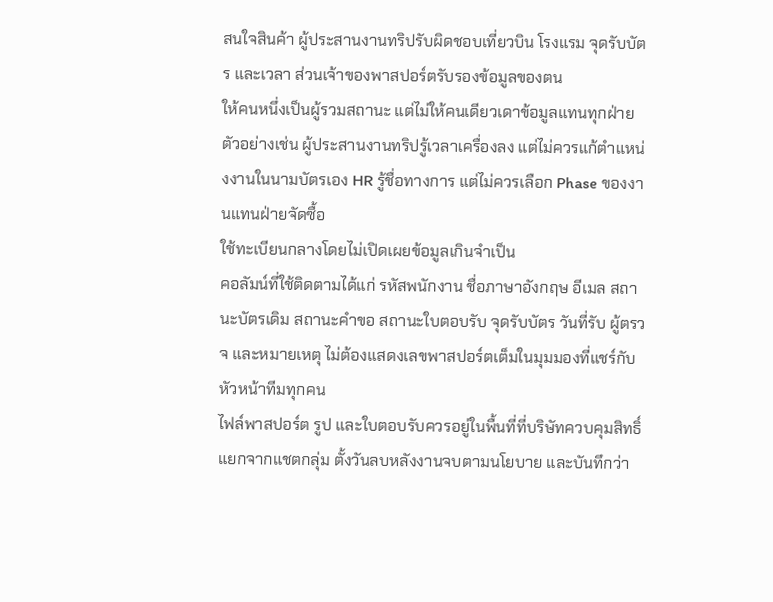สนใจสินค้า ผู้ประสานงานทริปรับผิดชอบเที่ยวบิน โรงแรม จุดรับบัตร และเวลา ส่วนเจ้าของพาสปอร์ตรับรองข้อมูลของตน
ให้คนหนึ่งเป็นผู้รวมสถานะ แต่ไม่ให้คนเดียวเดาข้อมูลแทนทุกฝ่าย ตัวอย่างเช่น ผู้ประสานงานทริปรู้เวลาเครื่องลง แต่ไม่ควรแก้ตำแหน่งงานในนามบัตรเอง HR รู้ชื่อทางการ แต่ไม่ควรเลือก Phase ของงานแทนฝ่ายจัดซื้อ
ใช้ทะเบียนกลางโดยไม่เปิดเผยข้อมูลเกินจำเป็น
คอลัมน์ที่ใช้ติดตามได้แก่ รหัสพนักงาน ชื่อภาษาอังกฤษ อีเมล สถานะบัตรเดิม สถานะคำขอ สถานะใบตอบรับ จุดรับบัตร วันที่รับ ผู้ตรวจ และหมายเหตุ ไม่ต้องแสดงเลขพาสปอร์ตเต็มในมุมมองที่แชร์กับหัวหน้าทีมทุกคน
ไฟล์พาสปอร์ต รูป และใบตอบรับควรอยู่ในพื้นที่ที่บริษัทควบคุมสิทธิ์ แยกจากแชตกลุ่ม ตั้งวันลบหลังงานจบตามนโยบาย และบันทึกว่า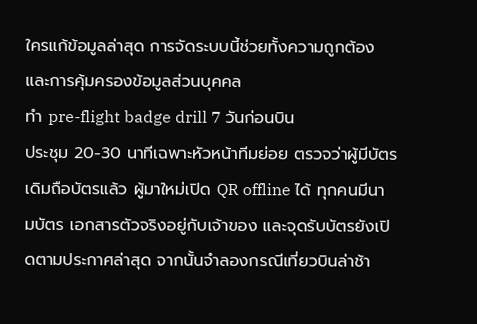ใครแก้ข้อมูลล่าสุด การจัดระบบนี้ช่วยทั้งความถูกต้องและการคุ้มครองข้อมูลส่วนบุคคล
ทำ pre-flight badge drill 7 วันก่อนบิน
ประชุม 20-30 นาทีเฉพาะหัวหน้าทีมย่อย ตรวจว่าผู้มีบัตรเดิมถือบัตรแล้ว ผู้มาใหม่เปิด QR offline ได้ ทุกคนมีนามบัตร เอกสารตัวจริงอยู่กับเจ้าของ และจุดรับบัตรยังเปิดตามประกาศล่าสุด จากนั้นจำลองกรณีเที่ยวบินล่าช้า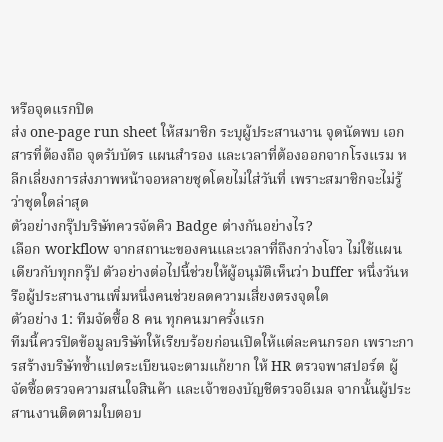หรือจุดแรกปิด
ส่ง one-page run sheet ให้สมาชิก ระบุผู้ประสานงาน จุดนัดพบ เอกสารที่ต้องถือ จุดรับบัตร แผนสำรอง และเวลาที่ต้องออกจากโรงแรม หลีกเลี่ยงการส่งภาพหน้าจอหลายชุดโดยไม่ใส่วันที่ เพราะสมาชิกจะไม่รู้ว่าชุดใดล่าสุด
ตัวอย่างกรุ๊ปบริษัทควรจัดคิว Badge ต่างกันอย่างไร?
เลือก workflow จากสถานะของคนและเวลาที่ถึงกว่างโจว ไม่ใช้แผนเดียวกับทุกกรุ๊ป ตัวอย่างต่อไปนี้ช่วยให้ผู้อนุมัติเห็นว่า buffer หนึ่งวันหรือผู้ประสานงานเพิ่มหนึ่งคนช่วยลดความเสี่ยงตรงจุดใด
ตัวอย่าง 1: ทีมจัดซื้อ 8 คน ทุกคนมาครั้งแรก
ทีมนี้ควรปิดข้อมูลบริษัทให้เรียบร้อยก่อนเปิดให้แต่ละคนกรอก เพราะการสร้างบริษัทซ้ำแปดระเบียนจะตามแก้ยาก ให้ HR ตรวจพาสปอร์ต ผู้จัดซื้อตรวจความสนใจสินค้า และเจ้าของบัญชีตรวจอีเมล จากนั้นผู้ประสานงานติดตามใบตอบ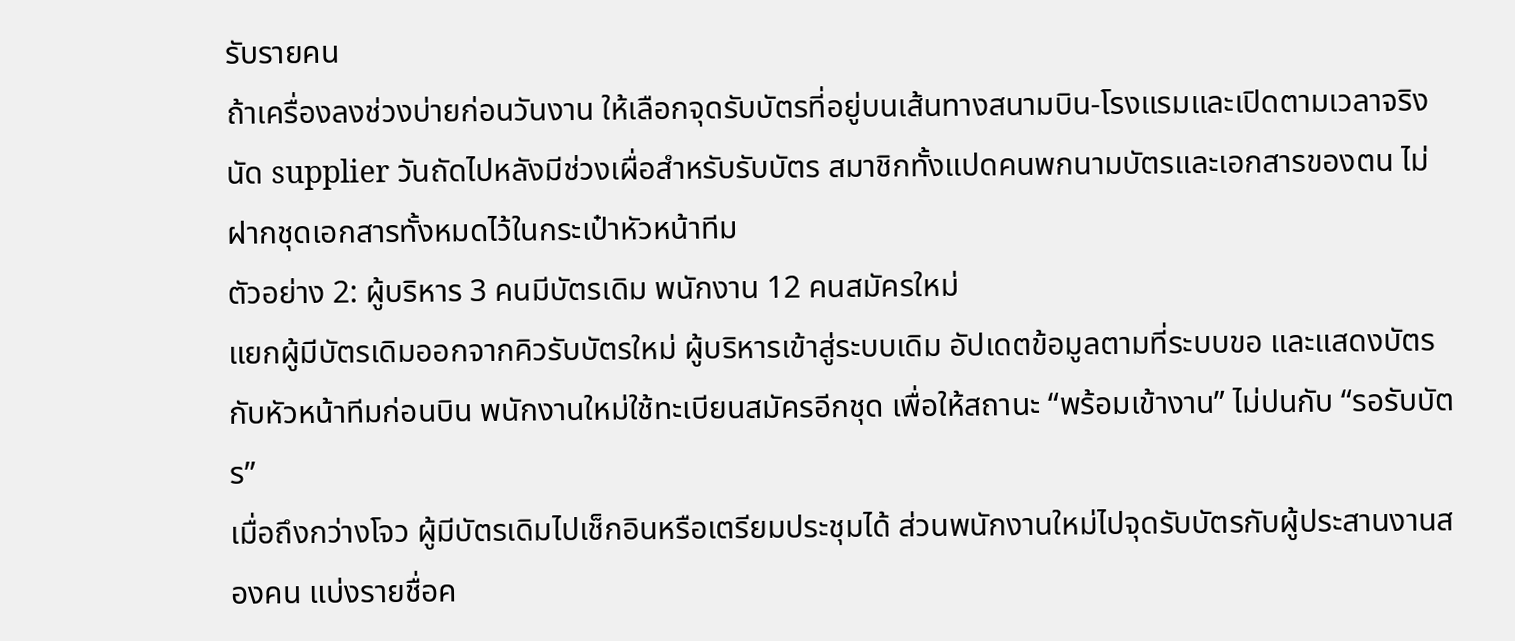รับรายคน
ถ้าเครื่องลงช่วงบ่ายก่อนวันงาน ให้เลือกจุดรับบัตรที่อยู่บนเส้นทางสนามบิน-โรงแรมและเปิดตามเวลาจริง นัด supplier วันถัดไปหลังมีช่วงเผื่อสำหรับรับบัตร สมาชิกทั้งแปดคนพกนามบัตรและเอกสารของตน ไม่ฝากชุดเอกสารทั้งหมดไว้ในกระเป๋าหัวหน้าทีม
ตัวอย่าง 2: ผู้บริหาร 3 คนมีบัตรเดิม พนักงาน 12 คนสมัครใหม่
แยกผู้มีบัตรเดิมออกจากคิวรับบัตรใหม่ ผู้บริหารเข้าสู่ระบบเดิม อัปเดตข้อมูลตามที่ระบบขอ และแสดงบัตรกับหัวหน้าทีมก่อนบิน พนักงานใหม่ใช้ทะเบียนสมัครอีกชุด เพื่อให้สถานะ “พร้อมเข้างาน” ไม่ปนกับ “รอรับบัตร”
เมื่อถึงกว่างโจว ผู้มีบัตรเดิมไปเช็กอินหรือเตรียมประชุมได้ ส่วนพนักงานใหม่ไปจุดรับบัตรกับผู้ประสานงานสองคน แบ่งรายชื่อค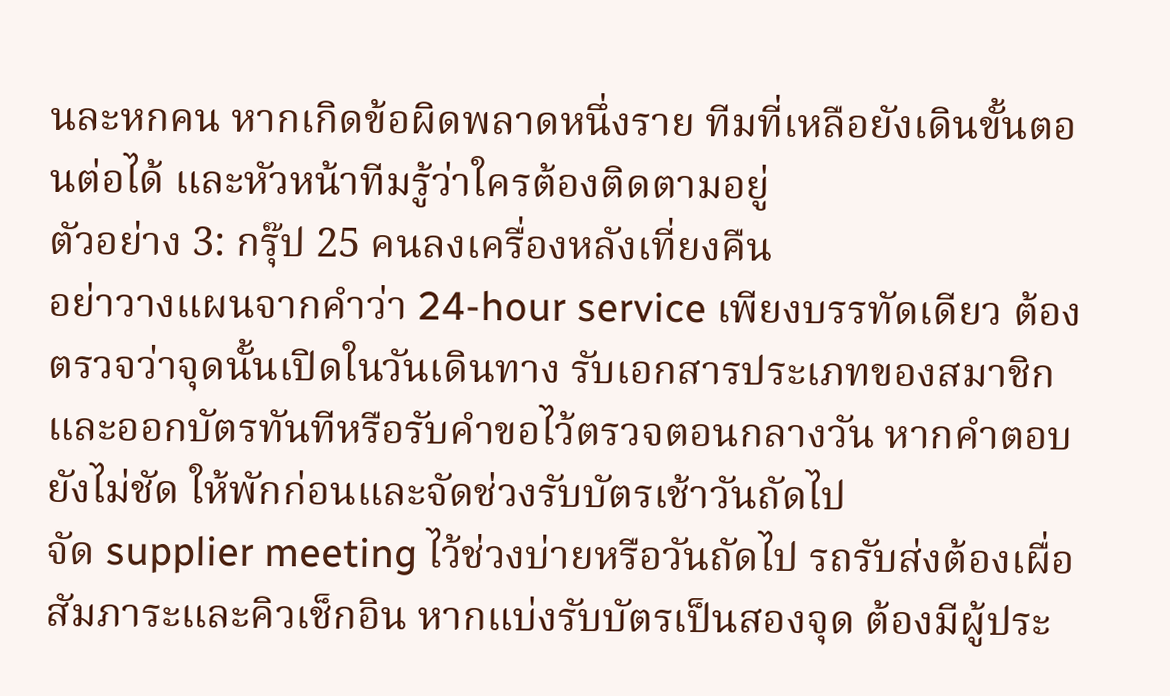นละหกคน หากเกิดข้อผิดพลาดหนึ่งราย ทีมที่เหลือยังเดินขั้นตอนต่อได้ และหัวหน้าทีมรู้ว่าใครต้องติดตามอยู่
ตัวอย่าง 3: กรุ๊ป 25 คนลงเครื่องหลังเที่ยงคืน
อย่าวางแผนจากคำว่า 24-hour service เพียงบรรทัดเดียว ต้องตรวจว่าจุดนั้นเปิดในวันเดินทาง รับเอกสารประเภทของสมาชิก และออกบัตรทันทีหรือรับคำขอไว้ตรวจตอนกลางวัน หากคำตอบยังไม่ชัด ให้พักก่อนและจัดช่วงรับบัตรเช้าวันถัดไป
จัด supplier meeting ไว้ช่วงบ่ายหรือวันถัดไป รถรับส่งต้องเผื่อสัมภาระและคิวเช็กอิน หากแบ่งรับบัตรเป็นสองจุด ต้องมีผู้ประ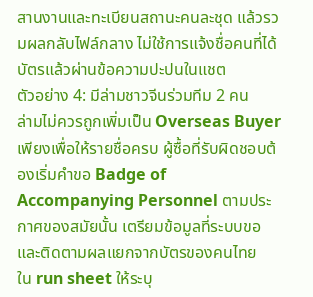สานงานและทะเบียนสถานะคนละชุด แล้วรวมผลกลับไฟล์กลาง ไม่ใช้การแจ้งชื่อคนที่ได้บัตรแล้วผ่านข้อความปะปนในแชต
ตัวอย่าง 4: มีล่ามชาวจีนร่วมทีม 2 คน
ล่ามไม่ควรถูกเพิ่มเป็น Overseas Buyer เพียงเพื่อให้รายชื่อครบ ผู้ซื้อที่รับผิดชอบต้องเริ่มคำขอ Badge of Accompanying Personnel ตามประกาศของสมัยนั้น เตรียมข้อมูลที่ระบบขอ และติดตามผลแยกจากบัตรของคนไทย
ใน run sheet ให้ระบุ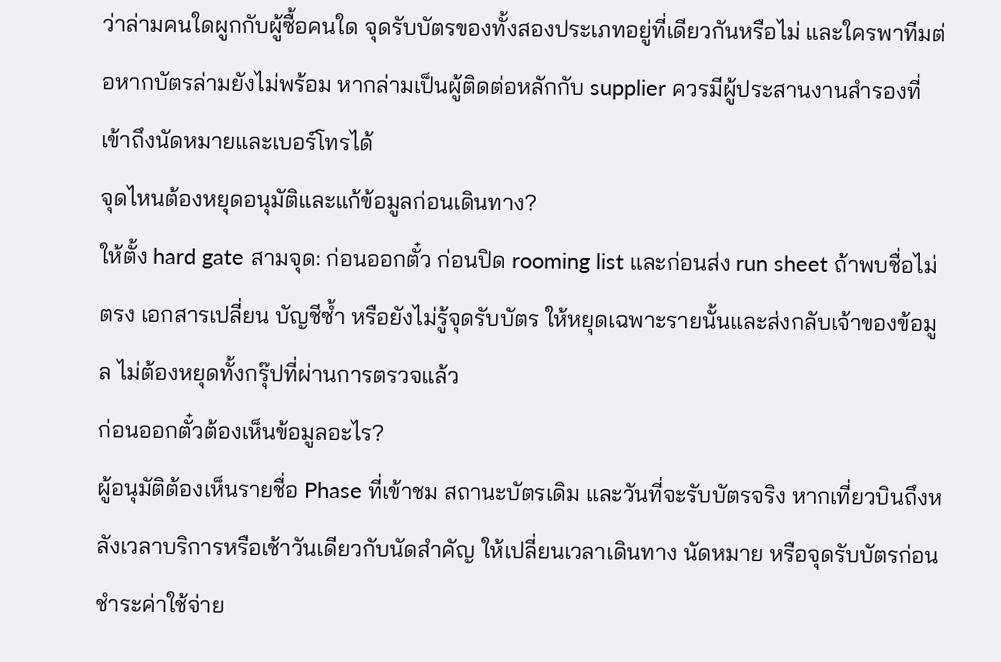ว่าล่ามคนใดผูกกับผู้ซื้อคนใด จุดรับบัตรของทั้งสองประเภทอยู่ที่เดียวกันหรือไม่ และใครพาทีมต่อหากบัตรล่ามยังไม่พร้อม หากล่ามเป็นผู้ติดต่อหลักกับ supplier ควรมีผู้ประสานงานสำรองที่เข้าถึงนัดหมายและเบอร์โทรได้
จุดไหนต้องหยุดอนุมัติและแก้ข้อมูลก่อนเดินทาง?
ให้ตั้ง hard gate สามจุด: ก่อนออกตั๋ว ก่อนปิด rooming list และก่อนส่ง run sheet ถ้าพบชื่อไม่ตรง เอกสารเปลี่ยน บัญชีซ้ำ หรือยังไม่รู้จุดรับบัตร ให้หยุดเฉพาะรายนั้นและส่งกลับเจ้าของข้อมูล ไม่ต้องหยุดทั้งกรุ๊ปที่ผ่านการตรวจแล้ว
ก่อนออกตั๋วต้องเห็นข้อมูลอะไร?
ผู้อนุมัติต้องเห็นรายชื่อ Phase ที่เข้าชม สถานะบัตรเดิม และวันที่จะรับบัตรจริง หากเที่ยวบินถึงหลังเวลาบริการหรือเช้าวันเดียวกับนัดสำคัญ ให้เปลี่ยนเวลาเดินทาง นัดหมาย หรือจุดรับบัตรก่อนชำระค่าใช้จ่าย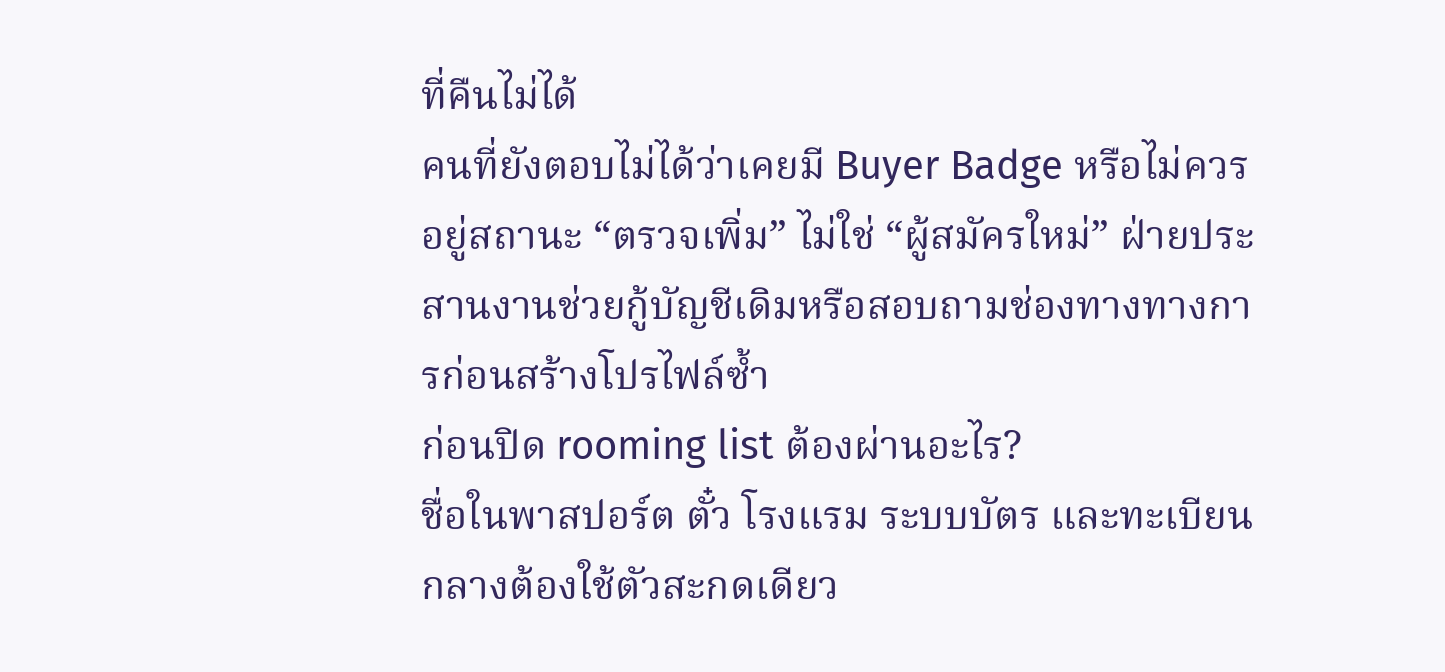ที่คืนไม่ได้
คนที่ยังตอบไม่ได้ว่าเคยมี Buyer Badge หรือไม่ควรอยู่สถานะ “ตรวจเพิ่ม” ไม่ใช่ “ผู้สมัครใหม่” ฝ่ายประสานงานช่วยกู้บัญชีเดิมหรือสอบถามช่องทางทางการก่อนสร้างโปรไฟล์ซ้ำ
ก่อนปิด rooming list ต้องผ่านอะไร?
ชื่อในพาสปอร์ต ตั๋ว โรงแรม ระบบบัตร และทะเบียนกลางต้องใช้ตัวสะกดเดียว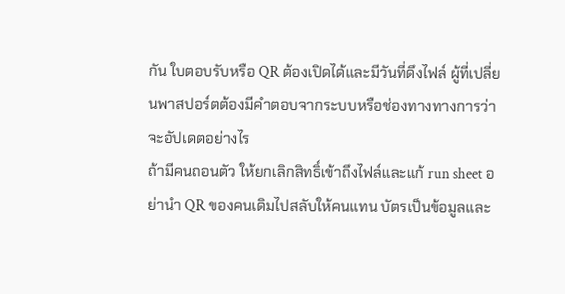กัน ใบตอบรับหรือ QR ต้องเปิดได้และมีวันที่ดึงไฟล์ ผู้ที่เปลี่ยนพาสปอร์ตต้องมีคำตอบจากระบบหรือช่องทางทางการว่าจะอัปเดตอย่างไร
ถ้ามีคนถอนตัว ให้ยกเลิกสิทธิ์เข้าถึงไฟล์และแก้ run sheet อย่านำ QR ของคนเดิมไปสลับให้คนแทน บัตรเป็นข้อมูลและ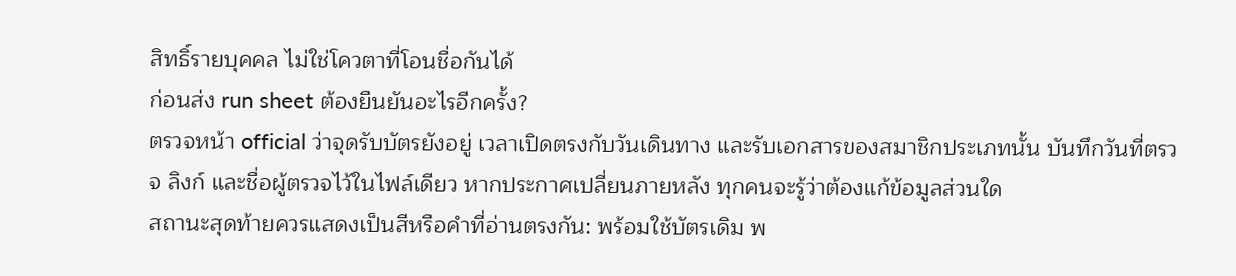สิทธิ์รายบุคคล ไม่ใช่โควตาที่โอนชื่อกันได้
ก่อนส่ง run sheet ต้องยืนยันอะไรอีกครั้ง?
ตรวจหน้า official ว่าจุดรับบัตรยังอยู่ เวลาเปิดตรงกับวันเดินทาง และรับเอกสารของสมาชิกประเภทนั้น บันทึกวันที่ตรวจ ลิงก์ และชื่อผู้ตรวจไว้ในไฟล์เดียว หากประกาศเปลี่ยนภายหลัง ทุกคนจะรู้ว่าต้องแก้ข้อมูลส่วนใด
สถานะสุดท้ายควรแสดงเป็นสีหรือคำที่อ่านตรงกัน: พร้อมใช้บัตรเดิม พ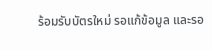ร้อมรับบัตรใหม่ รอแก้ข้อมูล และรอ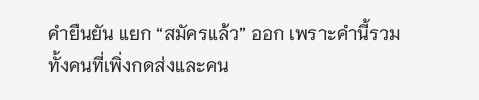คำยืนยัน แยก “สมัครแล้ว” ออก เพราะคำนี้รวมทั้งคนที่เพิ่งกดส่งและคน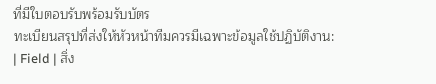ที่มีใบตอบรับพร้อมรับบัตร
ทะเบียนสรุปที่ส่งให้หัวหน้าทีมควรมีเฉพาะข้อมูลใช้ปฏิบัติงาน:
| Field | สิ่ง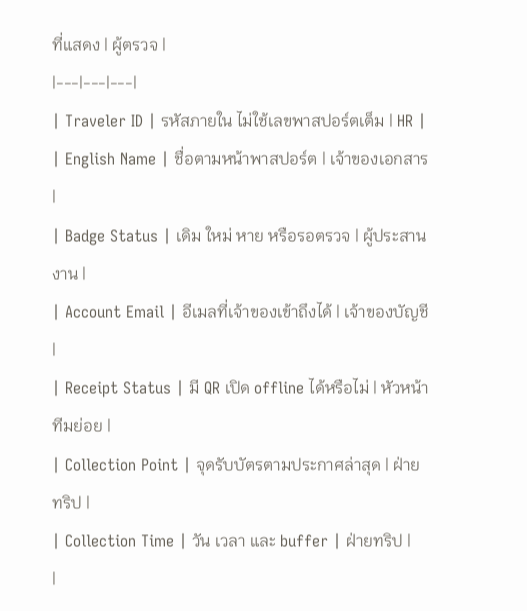ที่แสดง | ผู้ตรวจ |
|---|---|---|
| Traveler ID | รหัสภายใน ไม่ใช้เลขพาสปอร์ตเต็ม | HR |
| English Name | ชื่อตามหน้าพาสปอร์ต | เจ้าของเอกสาร |
| Badge Status | เดิม ใหม่ หาย หรือรอตรวจ | ผู้ประสานงาน |
| Account Email | อีเมลที่เจ้าของเข้าถึงได้ | เจ้าของบัญชี |
| Receipt Status | มี QR เปิด offline ได้หรือไม่ | หัวหน้าทีมย่อย |
| Collection Point | จุดรับบัตรตามประกาศล่าสุด | ฝ่ายทริป |
| Collection Time | วัน เวลา และ buffer | ฝ่ายทริป |
|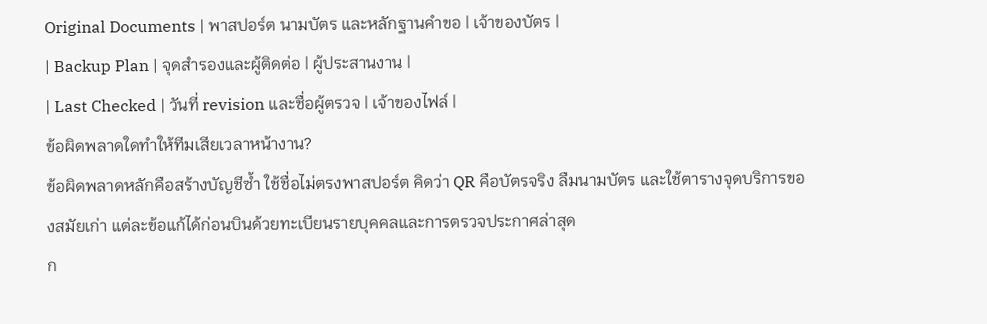Original Documents | พาสปอร์ต นามบัตร และหลักฐานคำขอ | เจ้าของบัตร |
| Backup Plan | จุดสำรองและผู้ติดต่อ | ผู้ประสานงาน |
| Last Checked | วันที่ revision และชื่อผู้ตรวจ | เจ้าของไฟล์ |
ข้อผิดพลาดใดทำให้ทีมเสียเวลาหน้างาน?
ข้อผิดพลาดหลักคือสร้างบัญชีซ้ำ ใช้ชื่อไม่ตรงพาสปอร์ต คิดว่า QR คือบัตรจริง ลืมนามบัตร และใช้ตารางจุดบริการของสมัยเก่า แต่ละข้อแก้ได้ก่อนบินด้วยทะเบียนรายบุคคลและการตรวจประกาศล่าสุด
ก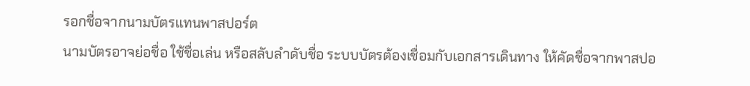รอกชื่อจากนามบัตรแทนพาสปอร์ต
นามบัตรอาจย่อชื่อ ใช้ชื่อเล่น หรือสลับลำดับชื่อ ระบบบัตรต้องเชื่อมกับเอกสารเดินทาง ให้คัดชื่อจากพาสปอ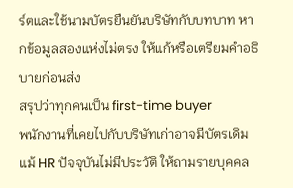ร์ตและใช้นามบัตรยืนยันบริษัทกับบทบาท หากข้อมูลสองแห่งไม่ตรง ให้แก้หรือเตรียมคำอธิบายก่อนส่ง
สรุปว่าทุกคนเป็น first-time buyer
พนักงานที่เคยไปกับบริษัทเก่าอาจมีบัตรเดิม แม้ HR ปัจจุบันไม่มีประวัติ ให้ถามรายบุคคล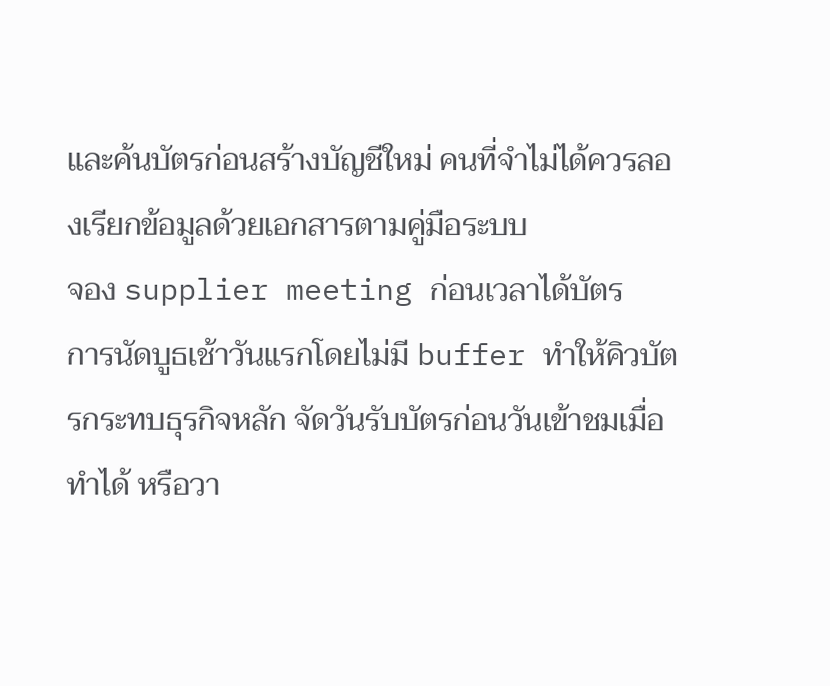และค้นบัตรก่อนสร้างบัญชีใหม่ คนที่จำไม่ได้ควรลองเรียกข้อมูลด้วยเอกสารตามคู่มือระบบ
จอง supplier meeting ก่อนเวลาได้บัตร
การนัดบูธเช้าวันแรกโดยไม่มี buffer ทำให้คิวบัตรกระทบธุรกิจหลัก จัดวันรับบัตรก่อนวันเข้าชมเมื่อทำได้ หรือวา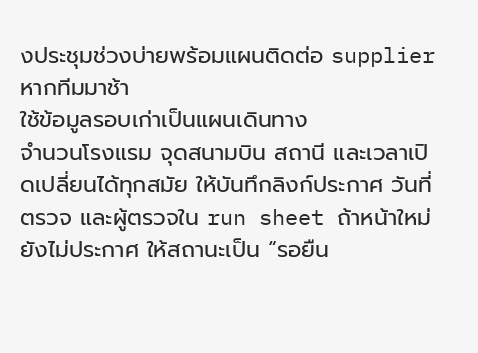งประชุมช่วงบ่ายพร้อมแผนติดต่อ supplier หากทีมมาช้า
ใช้ข้อมูลรอบเก่าเป็นแผนเดินทาง
จำนวนโรงแรม จุดสนามบิน สถานี และเวลาเปิดเปลี่ยนได้ทุกสมัย ให้บันทึกลิงก์ประกาศ วันที่ตรวจ และผู้ตรวจใน run sheet ถ้าหน้าใหม่ยังไม่ประกาศ ให้สถานะเป็น “รอยืน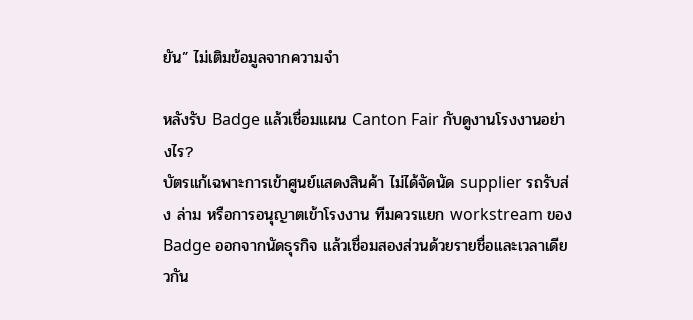ยัน” ไม่เติมข้อมูลจากความจำ

หลังรับ Badge แล้วเชื่อมแผน Canton Fair กับดูงานโรงงานอย่างไร?
บัตรแก้เฉพาะการเข้าศูนย์แสดงสินค้า ไม่ได้จัดนัด supplier รถรับส่ง ล่าม หรือการอนุญาตเข้าโรงงาน ทีมควรแยก workstream ของ Badge ออกจากนัดธุรกิจ แล้วเชื่อมสองส่วนด้วยรายชื่อและเวลาเดียวกัน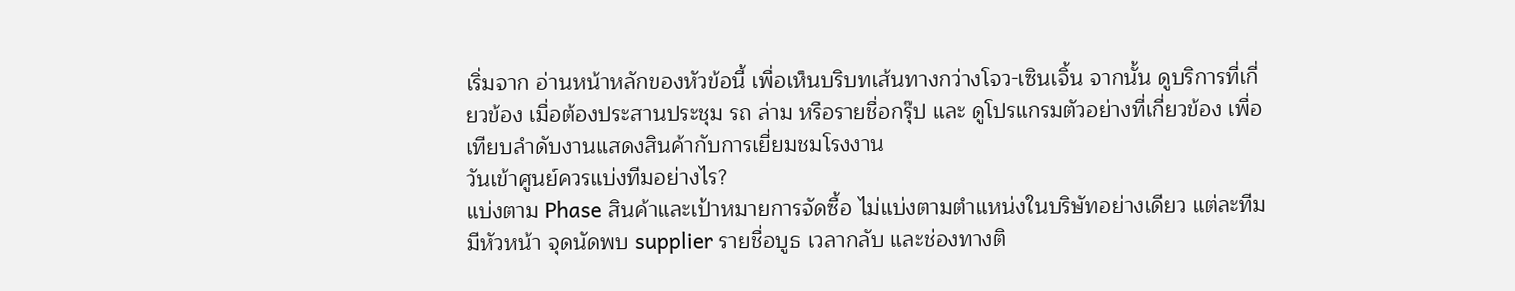เริ่มจาก อ่านหน้าหลักของหัวข้อนี้ เพื่อเห็นบริบทเส้นทางกว่างโจว-เซินเจิ้น จากนั้น ดูบริการที่เกี่ยวข้อง เมื่อต้องประสานประชุม รถ ล่าม หรือรายชื่อกรุ๊ป และ ดูโปรแกรมตัวอย่างที่เกี่ยวข้อง เพื่อเทียบลำดับงานแสดงสินค้ากับการเยี่ยมชมโรงงาน
วันเข้าศูนย์ควรแบ่งทีมอย่างไร?
แบ่งตาม Phase สินค้าและเป้าหมายการจัดซื้อ ไม่แบ่งตามตำแหน่งในบริษัทอย่างเดียว แต่ละทีมมีหัวหน้า จุดนัดพบ supplier รายชื่อบูธ เวลากลับ และช่องทางติ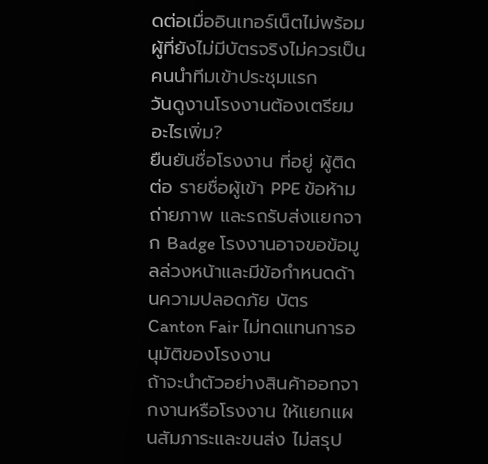ดต่อเมื่ออินเทอร์เน็ตไม่พร้อม ผู้ที่ยังไม่มีบัตรจริงไม่ควรเป็นคนนำทีมเข้าประชุมแรก
วันดูงานโรงงานต้องเตรียมอะไรเพิ่ม?
ยืนยันชื่อโรงงาน ที่อยู่ ผู้ติดต่อ รายชื่อผู้เข้า PPE ข้อห้ามถ่ายภาพ และรถรับส่งแยกจาก Badge โรงงานอาจขอข้อมูลล่วงหน้าและมีข้อกำหนดด้านความปลอดภัย บัตร Canton Fair ไม่ทดแทนการอนุมัติของโรงงาน
ถ้าจะนำตัวอย่างสินค้าออกจากงานหรือโรงงาน ให้แยกแผนสัมภาระและขนส่ง ไม่สรุป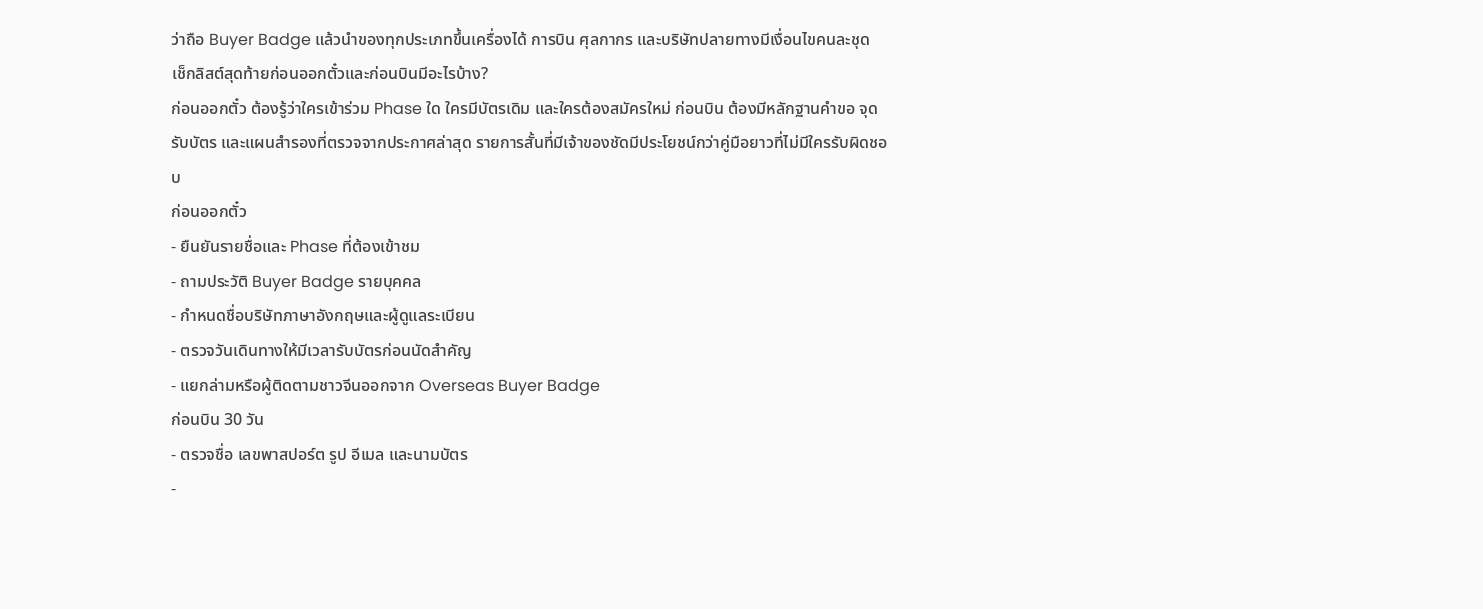ว่าถือ Buyer Badge แล้วนำของทุกประเภทขึ้นเครื่องได้ การบิน ศุลกากร และบริษัทปลายทางมีเงื่อนไขคนละชุด
เช็กลิสต์สุดท้ายก่อนออกตั๋วและก่อนบินมีอะไรบ้าง?
ก่อนออกตั๋ว ต้องรู้ว่าใครเข้าร่วม Phase ใด ใครมีบัตรเดิม และใครต้องสมัครใหม่ ก่อนบิน ต้องมีหลักฐานคำขอ จุดรับบัตร และแผนสำรองที่ตรวจจากประกาศล่าสุด รายการสั้นที่มีเจ้าของชัดมีประโยชน์กว่าคู่มือยาวที่ไม่มีใครรับผิดชอบ
ก่อนออกตั๋ว
- ยืนยันรายชื่อและ Phase ที่ต้องเข้าชม
- ถามประวัติ Buyer Badge รายบุคคล
- กำหนดชื่อบริษัทภาษาอังกฤษและผู้ดูแลระเบียน
- ตรวจวันเดินทางให้มีเวลารับบัตรก่อนนัดสำคัญ
- แยกล่ามหรือผู้ติดตามชาวจีนออกจาก Overseas Buyer Badge
ก่อนบิน 30 วัน
- ตรวจชื่อ เลขพาสปอร์ต รูป อีเมล และนามบัตร
-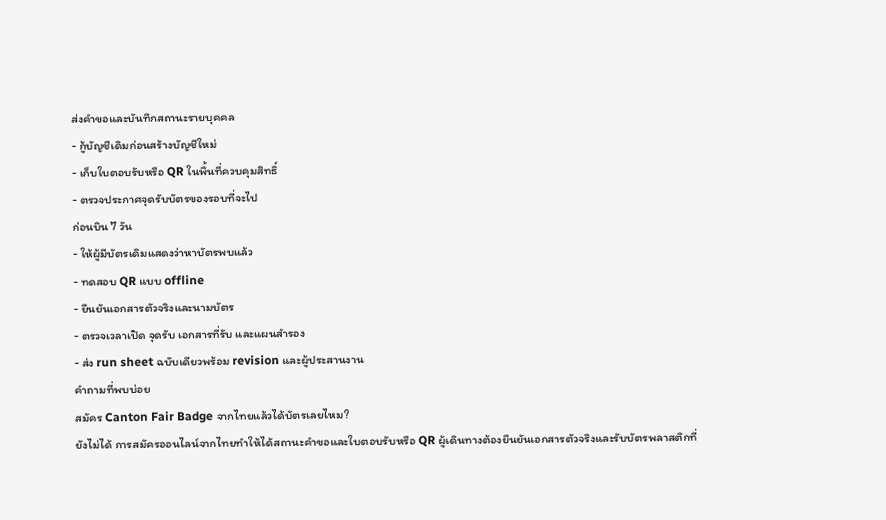ส่งคำขอและบันทึกสถานะรายบุคคล
- กู้บัญชีเดิมก่อนสร้างบัญชีใหม่
- เก็บใบตอบรับหรือ QR ในพื้นที่ควบคุมสิทธิ์
- ตรวจประกาศจุดรับบัตรของรอบที่จะไป
ก่อนบิน 7 วัน
- ให้ผู้มีบัตรเดิมแสดงว่าหาบัตรพบแล้ว
- ทดสอบ QR แบบ offline
- ยืนยันเอกสารตัวจริงและนามบัตร
- ตรวจเวลาเปิด จุดรับ เอกสารที่รับ และแผนสำรอง
- ส่ง run sheet ฉบับเดียวพร้อม revision และผู้ประสานงาน
คำถามที่พบบ่อย
สมัคร Canton Fair Badge จากไทยแล้วได้บัตรเลยไหม?
ยังไม่ได้ การสมัครออนไลน์จากไทยทำให้ได้สถานะคำขอและใบตอบรับหรือ QR ผู้เดินทางต้องยืนยันเอกสารตัวจริงและรับบัตรพลาสติกที่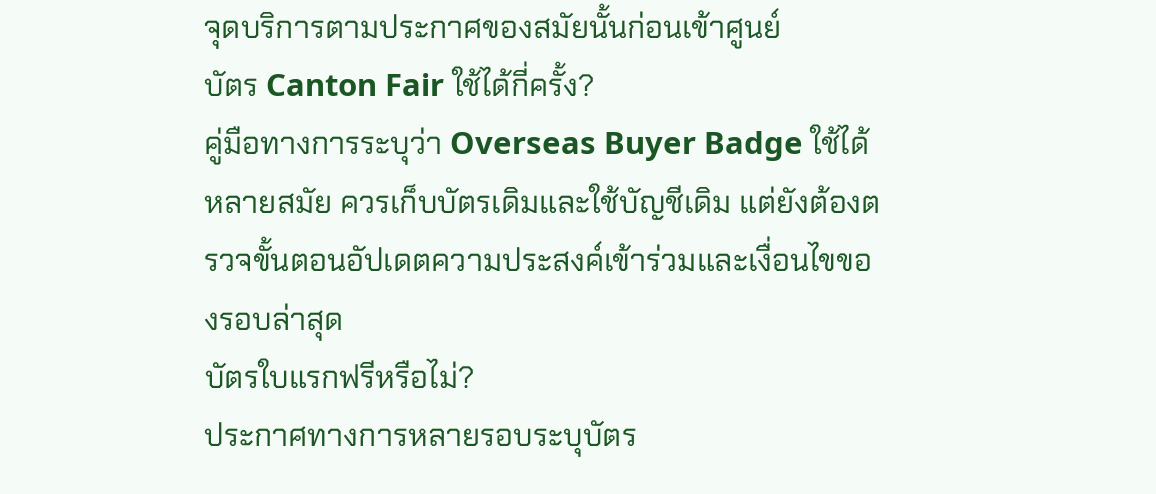จุดบริการตามประกาศของสมัยนั้นก่อนเข้าศูนย์
บัตร Canton Fair ใช้ได้กี่ครั้ง?
คู่มือทางการระบุว่า Overseas Buyer Badge ใช้ได้หลายสมัย ควรเก็บบัตรเดิมและใช้บัญชีเดิม แต่ยังต้องตรวจขั้นตอนอัปเดตความประสงค์เข้าร่วมและเงื่อนไขของรอบล่าสุด
บัตรใบแรกฟรีหรือไม่?
ประกาศทางการหลายรอบระบุบัตร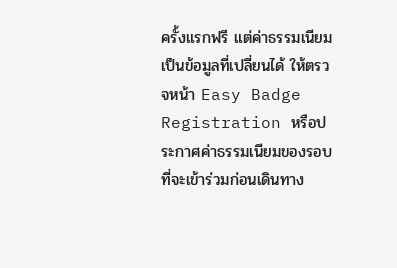ครั้งแรกฟรี แต่ค่าธรรมเนียมเป็นข้อมูลที่เปลี่ยนได้ ให้ตรวจหน้า Easy Badge Registration หรือประกาศค่าธรรมเนียมของรอบที่จะเข้าร่วมก่อนเดินทาง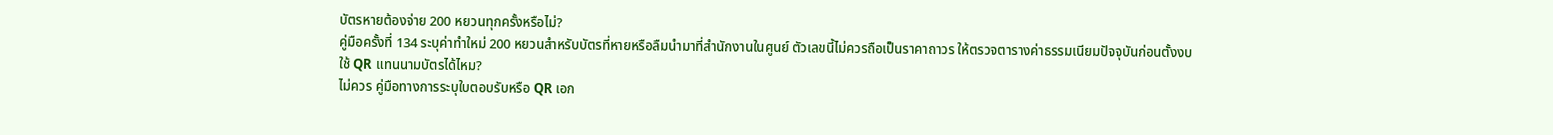บัตรหายต้องจ่าย 200 หยวนทุกครั้งหรือไม่?
คู่มือครั้งที่ 134 ระบุค่าทำใหม่ 200 หยวนสำหรับบัตรที่หายหรือลืมนำมาที่สำนักงานในศูนย์ ตัวเลขนี้ไม่ควรถือเป็นราคาถาวร ให้ตรวจตารางค่าธรรมเนียมปัจจุบันก่อนตั้งงบ
ใช้ QR แทนนามบัตรได้ไหม?
ไม่ควร คู่มือทางการระบุใบตอบรับหรือ QR เอก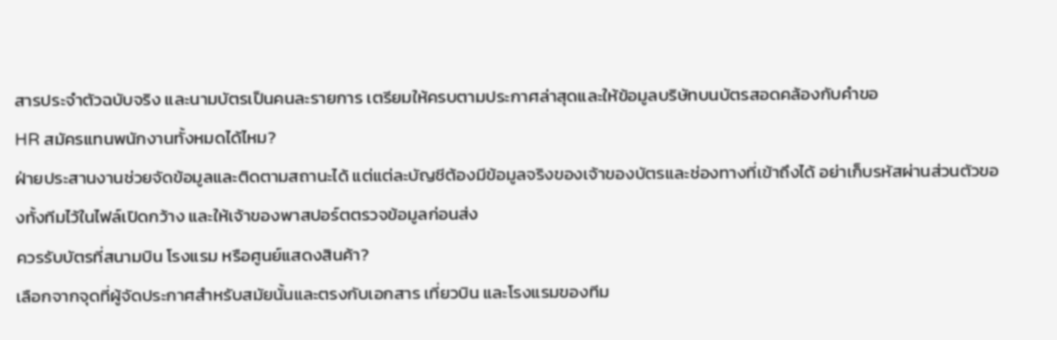สารประจำตัวฉบับจริง และนามบัตรเป็นคนละรายการ เตรียมให้ครบตามประกาศล่าสุดและให้ข้อมูลบริษัทบนบัตรสอดคล้องกับคำขอ
HR สมัครแทนพนักงานทั้งหมดได้ไหม?
ฝ่ายประสานงานช่วยจัดข้อมูลและติดตามสถานะได้ แต่แต่ละบัญชีต้องมีข้อมูลจริงของเจ้าของบัตรและช่องทางที่เข้าถึงได้ อย่าเก็บรหัสผ่านส่วนตัวของทั้งทีมไว้ในไฟล์เปิดกว้าง และให้เจ้าของพาสปอร์ตตรวจข้อมูลก่อนส่ง
ควรรับบัตรที่สนามบิน โรงแรม หรือศูนย์แสดงสินค้า?
เลือกจากจุดที่ผู้จัดประกาศสำหรับสมัยนั้นและตรงกับเอกสาร เที่ยวบิน และโรงแรมของทีม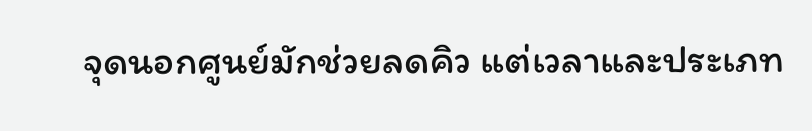จุดนอกศูนย์มักช่วยลดคิว แต่เวลาและประเภท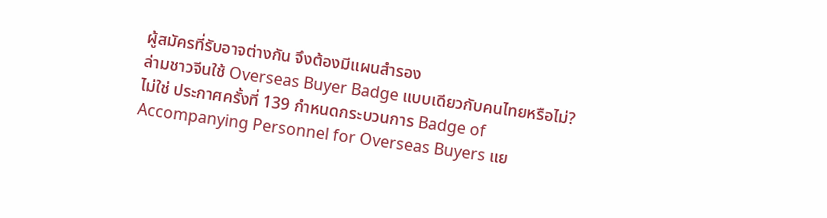ผู้สมัครที่รับอาจต่างกัน จึงต้องมีแผนสำรอง
ล่ามชาวจีนใช้ Overseas Buyer Badge แบบเดียวกับคนไทยหรือไม่?
ไม่ใช่ ประกาศครั้งที่ 139 กำหนดกระบวนการ Badge of Accompanying Personnel for Overseas Buyers แย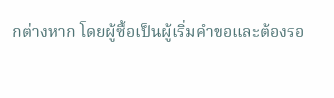กต่างหาก โดยผู้ซื้อเป็นผู้เริ่มคำขอและต้องรอ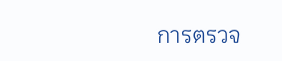การตรวจ